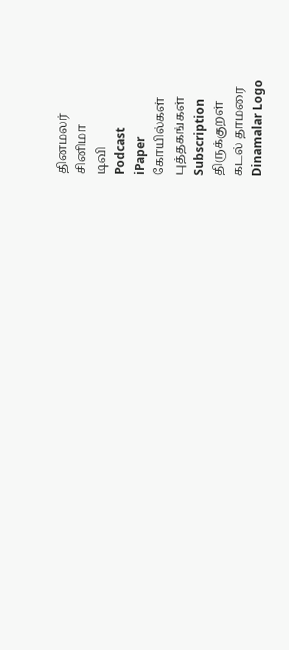தினமலர்
சினிமா
டிவி
Podcast
iPaper
கோயில்கள்
புத்தகங்கள்
Subscription
திருக்குறள்
கடல் தாமரை
Dinamalar Logo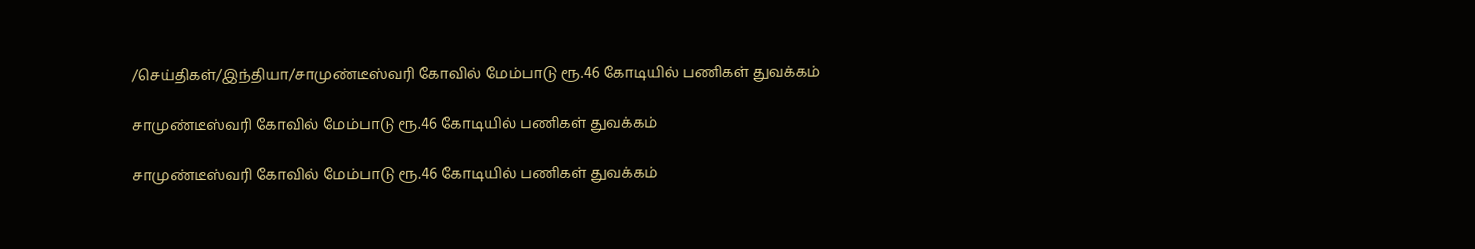/செய்திகள்/இந்தியா/சாமுண்டீஸ்வரி கோவில் மேம்பாடு ரூ.46 கோடியில் பணிகள் துவக்கம்

சாமுண்டீஸ்வரி கோவில் மேம்பாடு ரூ.46 கோடியில் பணிகள் துவக்கம்

சாமுண்டீஸ்வரி கோவில் மேம்பாடு ரூ.46 கோடியில் பணிகள் துவக்கம்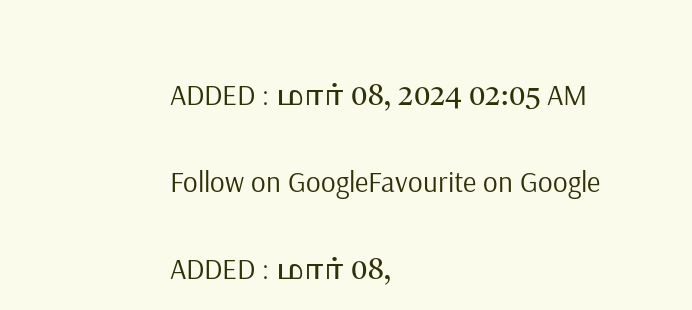ADDED : மார் 08, 2024 02:05 AM

Follow on GoogleFavourite on Google

ADDED : மார் 08,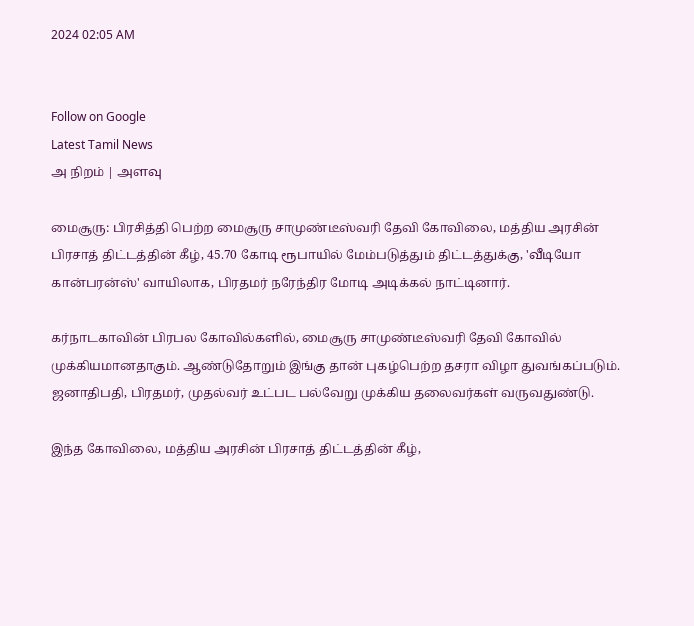2024 02:05 AM


Follow on Google
Latest Tamil News
அ நிறம் | அளவு

மைசூரு: பிரசித்தி பெற்ற மைசூரு சாமுண்டீஸ்வரி தேவி கோவிலை, மத்திய அரசின் பிரசாத் திட்டத்தின் கீழ், 45.70 கோடி ரூபாயில் மேம்படுத்தும் திட்டத்துக்கு, 'வீடியோ கான்பரன்ஸ்' வாயிலாக, பிரதமர் நரேந்திர மோடி அடிக்கல் நாட்டினார்.

கர்நாடகாவின் பிரபல கோவில்களில், மைசூரு சாமுண்டீஸ்வரி தேவி கோவில் முக்கியமானதாகும். ஆண்டுதோறும் இங்கு தான் புகழ்பெற்ற தசரா விழா துவங்கப்படும். ஜனாதிபதி, பிரதமர், முதல்வர் உட்பட பல்வேறு முக்கிய தலைவர்கள் வருவதுண்டு.

இந்த கோவிலை, மத்திய அரசின் பிரசாத் திட்டத்தின் கீழ்,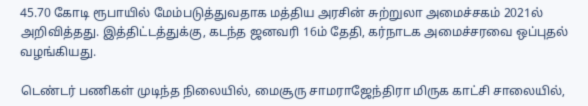45.70 கோடி ரூபாயில் மேம்படுத்துவதாக மத்திய அரசின் சுற்றுலா அமைச்சகம் 2021ல் அறிவித்தது. இத்திட்டத்துக்கு, கடந்த ஜனவரி 16ம் தேதி, கர்நாடக அமைச்சரவை ஒப்புதல் வழங்கியது.

டெண்டர் பணிகள் முடிந்த நிலையில், மைசூரு சாமராஜேந்திரா மிருக காட்சி சாலையில்,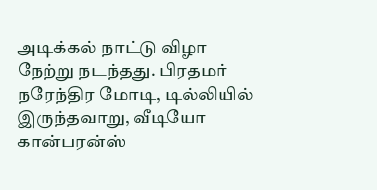அடிக்கல் நாட்டு விழா நேற்று நடந்தது. பிரதமர் நரேந்திர மோடி, டில்லியில் இருந்தவாறு, வீடியோ கான்பரன்ஸ்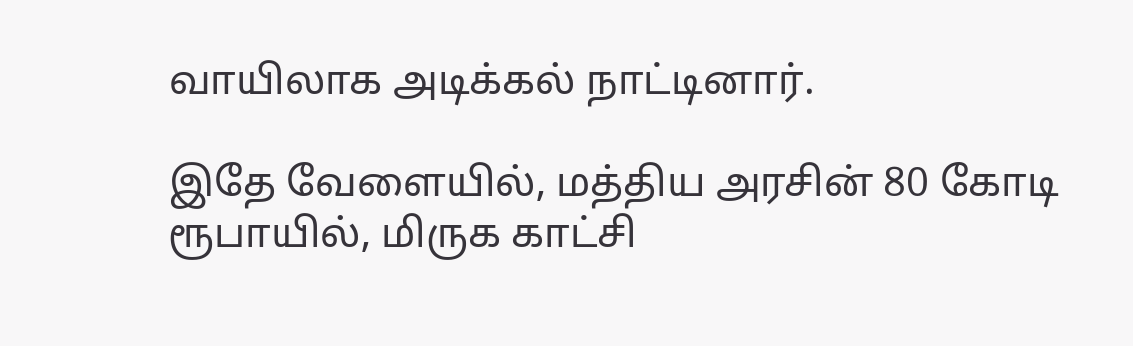வாயிலாக அடிக்கல் நாட்டினார்.

இதே வேளையில், மத்திய அரசின் 80 கோடி ரூபாயில், மிருக காட்சி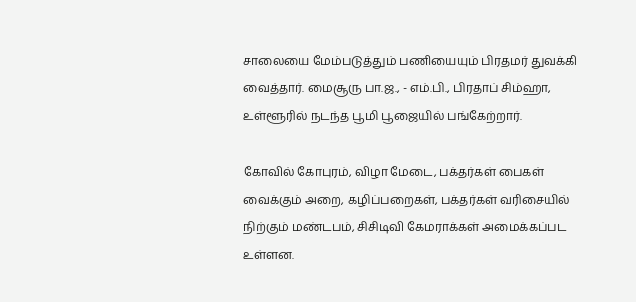சாலையை மேம்படுத்தும் பணியையும் பிரதமர் துவக்கி வைத்தார். மைசூரு பா.ஜ., - எம்.பி., பிரதாப் சிம்ஹா, உள்ளூரில் நடந்த பூமி பூஜையில் பங்கேற்றார்.

கோவில் கோபுரம், விழா மேடை, பக்தர்கள் பைகள் வைக்கும் அறை, கழிப்பறைகள், பக்தர்கள் வரிசையில் நிற்கும் மண்டபம், சிசிடிவி கேமராக்கள் அமைக்கப்பட உள்ளன.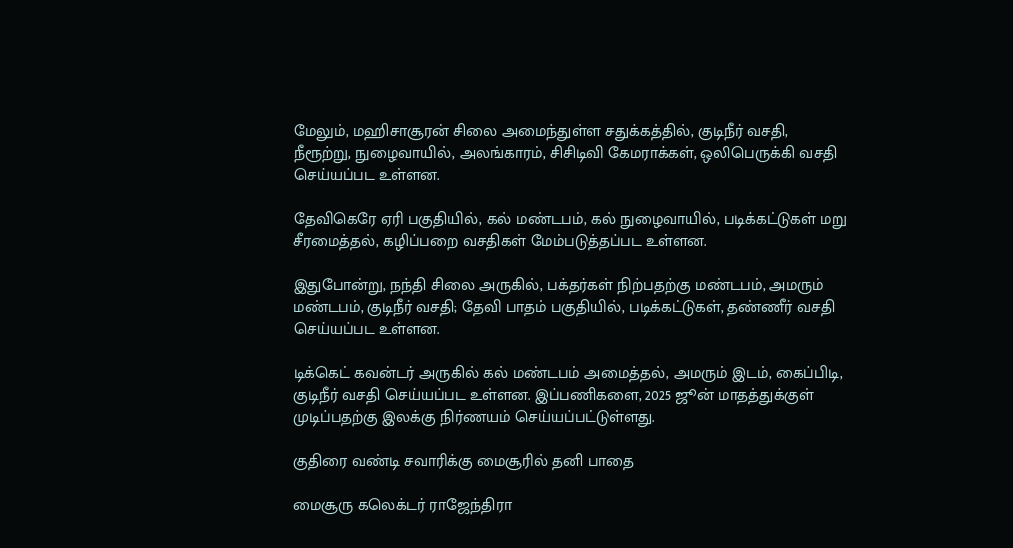மேலும், மஹிசாசூரன் சிலை அமைந்துள்ள சதுக்கத்தில், குடிநீர் வசதி, நீரூற்று, நுழைவாயில், அலங்காரம், சிசிடிவி கேமராக்கள், ஒலிபெருக்கி வசதி செய்யப்பட உள்ளன.

தேவிகெரே ஏரி பகுதியில், கல் மண்டபம், கல் நுழைவாயில், படிக்கட்டுகள் மறு சீரமைத்தல், கழிப்பறை வசதிகள் மேம்படுத்தப்பட உள்ளன.

இதுபோன்று, நந்தி சிலை அருகில், பக்தர்கள் நிற்பதற்கு மண்டபம், அமரும் மண்டபம், குடிநீர் வசதி; தேவி பாதம் பகுதியில், படிக்கட்டுகள், தண்ணீர் வசதி செய்யப்பட உள்ளன.

டிக்கெட் கவன்டர் அருகில் கல் மண்டபம் அமைத்தல், அமரும் இடம், கைப்பிடி, குடிநீர் வசதி செய்யப்பட உள்ளன. இப்பணிகளை, 2025 ஜூன் மாதத்துக்குள் முடிப்பதற்கு இலக்கு நிர்ணயம் செய்யப்பட்டுள்ளது.

குதிரை வண்டி சவாரிக்கு மைசூரில் தனி பாதை

மைசூரு கலெக்டர் ராஜேந்திரா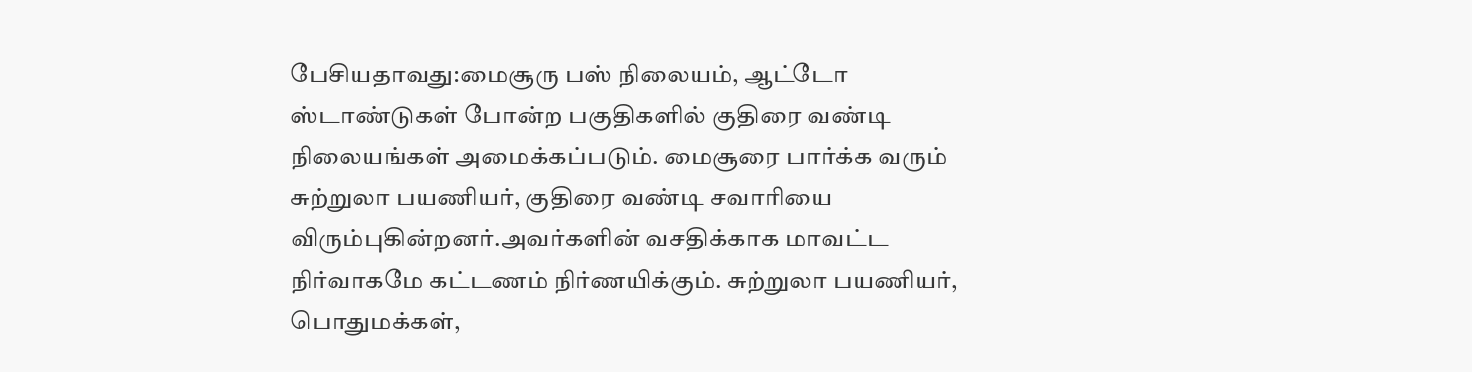பேசியதாவது:மைசூரு பஸ் நிலையம், ஆட்டோ ஸ்டாண்டுகள் போன்ற பகுதிகளில் குதிரை வண்டி நிலையங்கள் அமைக்கப்படும். மைசூரை பார்க்க வரும் சுற்றுலா பயணியர், குதிரை வண்டி சவாரியை விரும்புகின்றனர்.அவர்களின் வசதிக்காக மாவட்ட நிர்வாகமே கட்டணம் நிர்ணயிக்கும். சுற்றுலா பயணியர், பொதுமக்கள்,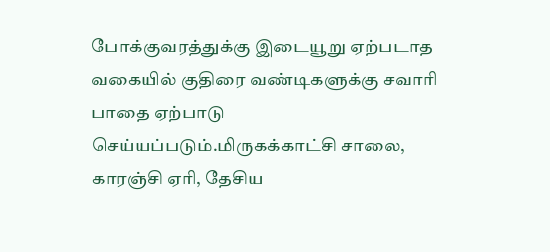போக்குவரத்துக்கு இடையூறு ஏற்படாத வகையில் குதிரை வண்டிகளுக்கு சவாரி பாதை ஏற்பாடு செய்யப்படும்.மிருகக்காட்சி சாலை, காரஞ்சி ஏரி, தேசிய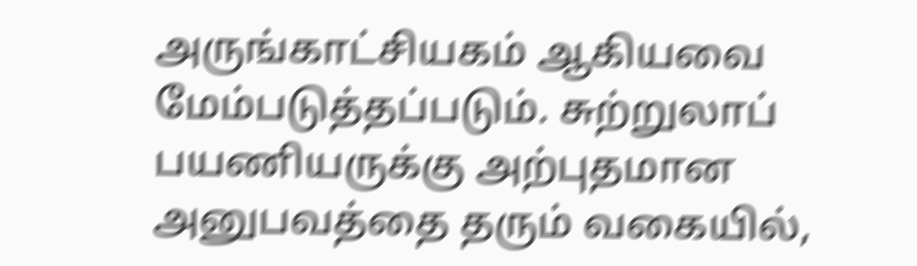அருங்காட்சியகம் ஆகியவை மேம்படுத்தப்படும். சுற்றுலாப் பயணியருக்கு அற்புதமான அனுபவத்தை தரும் வகையில்,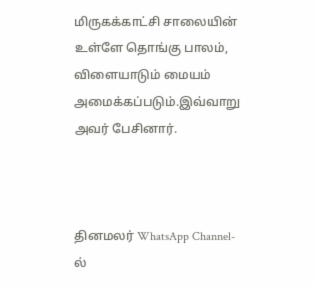மிருகக்காட்சி சாலையின் உள்ளே தொங்கு பாலம், விளையாடும் மையம் அமைக்கப்படும்.இவ்வாறு அவர் பேசினார்.



தினமலர் WhatsApp Channel-ல்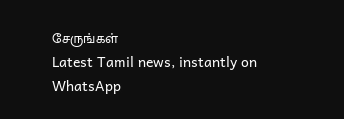சேருங்கள்
Latest Tamil news, instantly on WhatsApp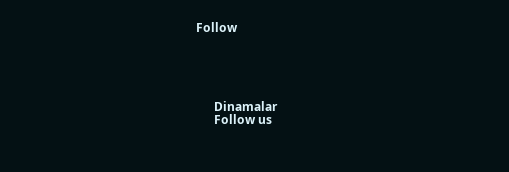Follow





      Dinamalar
      Follow us